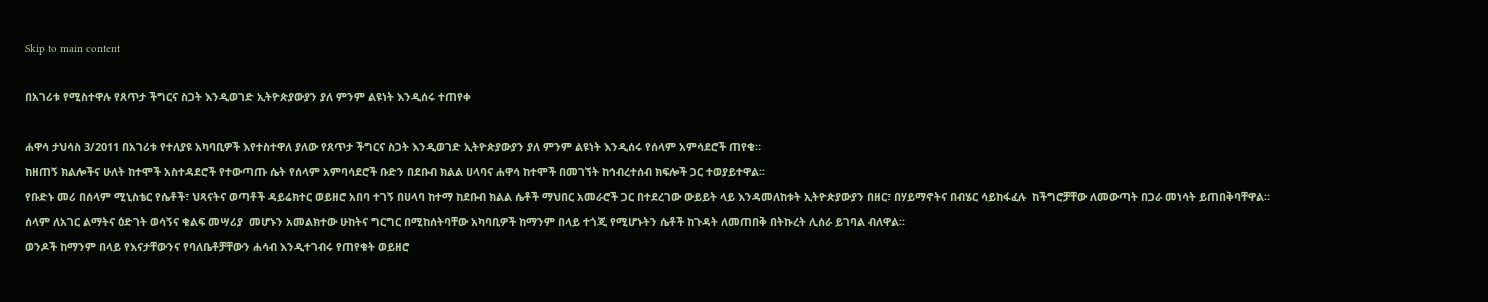Skip to main content

በአገሪቱ የሚስተዋሉ የጸጥታ ችግርና ስጋት እንዲወገድ ኢትዮጵያውያን ያለ ምንም ልዩነት እንዲሰሩ ተጠየቀ

ሐዋሳ ታህሳስ 3/2011 በአገሪቱ የተለያዩ አካባቢዎች እየተስተዋለ ያለው የጸጥታ ችግርና ስጋት እንዲወገድ ኢትዮጵያውያን ያለ ምንም ልዩነት እንዲሰሩ የሰላም አምሳደሮች ጠየቁ።
ከዘጠኝ ክልሎችና ሁለት ከተሞች አስተዳደሮች የተውጣጡ ሴት የሰላም አምባሳደሮች ቡድን በደቡብ ክልል ሀላባና ሐዋሳ ከተሞች በመገኘት ከኅብረተሰብ ክፍሎች ጋር ተወያይተዋል፡፡
የቡድኑ መሪ በሰላም ሚኒስቴር የሴቶች፣ ህጻናትና ወጣቶች ዳይሬክተር ወይዘሮ አበባ ተገኝ በሀላባ ከተማ ከደቡብ ክልል ሴቶች ማህበር አመራሮች ጋር በተደረገው ውይይት ላይ እንዳመለከቱት ኢትዮጵያውያን በዘር፣ በሃይማኖትና በብሄር ሳይከፋፈሉ  ከችግሮቻቸው ለመውጣት በጋራ መነሳት ይጠበቅባቸዋል።
ሰላም ለአገር ልማትና ዕድገት ወሳኝና ቁልፍ መሣሪያ  መሆኑን አመልክተው ሁከትና ግርግር በሚከሰትባቸው አካባቢዎች ከማንም በላይ ተጎጂ የሚሆኑትን ሴቶች ከጉዳት ለመጠበቅ በትኩረት ሊሰራ ይገባል ብለዋል፡፡
ወንዶች ከማንም በላይ የእናታቸውንና የባለቤቶቻቸውን ሐሳብ እንዲተገብሩ የጠየቁት ወይዘሮ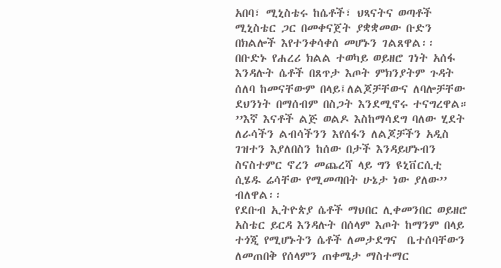አበባ፣ ሚኒስቴሩ ከሴቶች፣ ህጻናትና ወጣቶች ሚኒስቴር ጋር በመቀናጀት ያቋቋመው ቡድን በክልሎች እየተንቀሳቀሰ መሆኑን ገልጸዋል፡፡
በቡድኑ የሐረሪ ክልል ተወካይ ወይዘሮ ገነት አሰፋ እንዳሉት ሴቶች በጸጥታ እጦት ምክንያትም ጉዳት ሰለባ ከመናቸውም በላይ፤ለልጆቻቸውና ለባሎቻቸው ደህንነት በማሰብም በስጋት እንደሚኖሩ ተናግረዋል።
’’እኛ እናቶች ልጅ ወልዶ እስከማሳደግ ባለው ሂደት ለራሳችን ልብሳችንን እየሰፋን ለልጆቻችን አዲስ ገዝተን እያለበስን ከሰው በታች እንዳይሆኑብን ስናስተምር ኖረን መጨረሻ ላይ ግን ዩኒቨርሲቲ ሲሄዱ ሬሳቸው የሚመጣበት ሁኔታ ነው ያለው’’ ብለዋል፡፡
የደቡብ ኢትዮጵያ ሴቶች ማህበር ሊቀመንበር ወይዘሮ አስቴር ይርዳ እንዳሉት በሰላም እጦት ከማንም በላይ ተጎጂ የሚሆኑትን ሴቶች ለመታደግና  ቤተሰባቸውን ለመጠበቅ የሰላምን ጠቀሜታ ማስተማር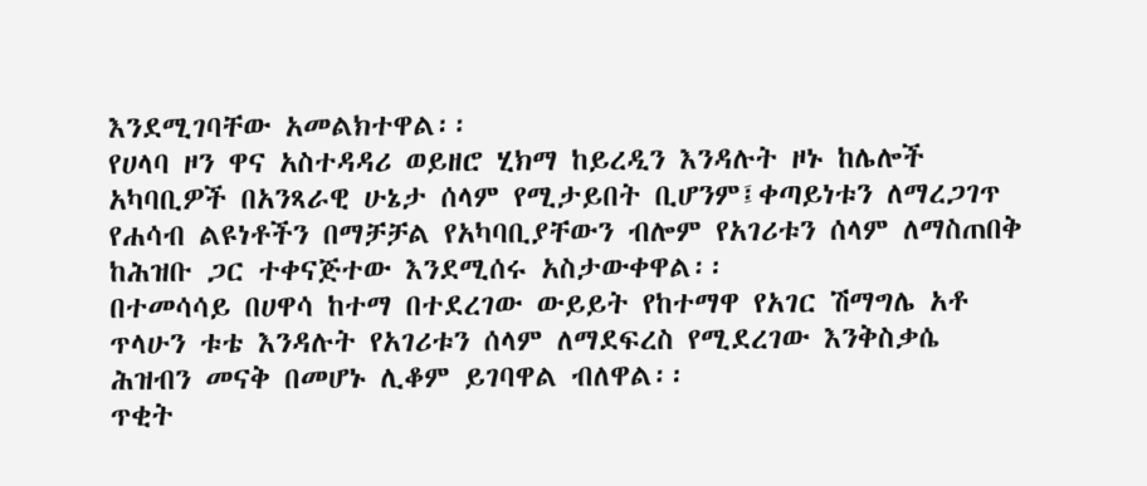እንደሚገባቸው አመልክተዋል፡፡
የሀላባ ዞን ዋና አስተዳዳሪ ወይዘሮ ሂክማ ከይረዲን እንዳሉት ዞኑ ከሌሎች አካባቢዎች በአንጻራዊ ሁኔታ ሰላም የሚታይበት ቢሆንም፤ቀጣይነቱን ለማረጋገጥ የሐሳብ ልዩነቶችን በማቻቻል የአካባቢያቸውን ብሎም የአገሪቱን ሰላም ለማስጠበቅ ከሕዝቡ ጋር ተቀናጅተው እንደሚሰሩ አስታውቀዋል፡፡
በተመሳሳይ በሀዋሳ ከተማ በተደረገው ውይይት የከተማዋ የአገር ሽማግሌ አቶ ጥላሁን ቱቴ እንዳሉት የአገሪቱን ሰላም ለማደፍረስ የሚደረገው እንቅስቃሴ ሕዝብን መናቅ በመሆኑ ሊቆም ይገባዋል ብለዋል፡፡
ጥቂት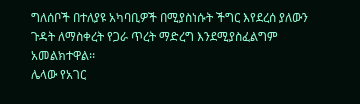ግለሰቦች በተለያዩ አካባቢዎች በሚያስነሱት ችግር እየደረሰ ያለውን ጉዳት ለማስቀረት የጋራ ጥረት ማድረግ እንደሚያስፈልግም  አመልክተዋል፡፡
ሌላው የአገር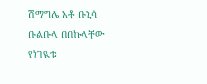ሽማግሌ አቶ ቡኒሳ ቡልቡላ በበኩላቸው የነገዪቱ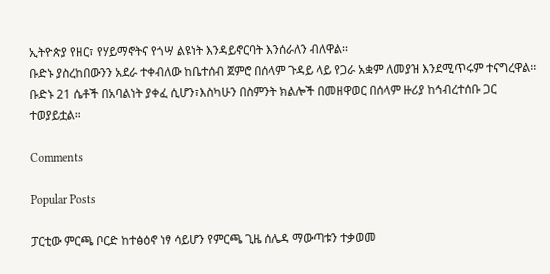ኢትዮጵያ የዘር፣ የሃይማኖትና የጎሣ ልዩነት እንዳይኖርባት እንሰራለን ብለዋል፡፡
ቡድኑ ያስረከበውንን አደራ ተቀብለው ከቤተሰብ ጀምሮ በሰላም ጉዳይ ላይ የጋራ አቋም ለመያዝ እንደሚጥሩም ተናግረዋል፡፡
ቡድኑ 21 ሴቶች በአባልነት ያቀፈ ሲሆን፣እስካሁን በስምንት ክልሎች በመዘዋወር በሰላም ዙሪያ ከኅብረተሰቡ ጋር ተወያይቷል።

Comments

Popular Posts

ፓርቲው ምርጫ ቦርድ ከተፅዕኖ ነፃ ሳይሆን የምርጫ ጊዜ ሰሌዳ ማውጣቱን ተቃወመ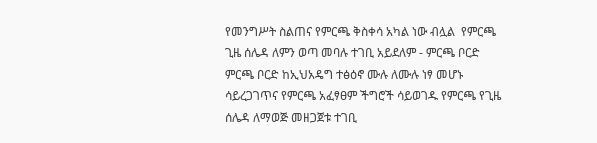የመንግሥት ስልጠና የምርጫ ቅስቀሳ አካል ነው ብሏል  የምርጫ ጊዜ ሰሌዳ ለምን ወጣ መባሉ ተገቢ አይደለም - ምርጫ ቦርድ ምርጫ ቦርድ ከኢህአዴግ ተፅዕኖ ሙሉ ለሙሉ ነፃ መሆኑ ሳይረጋገጥና የምርጫ አፈፃፀም ችግሮች ሳይወገዱ የምርጫ የጊዜ ሰሌዳ ለማወጅ መዘጋጀቱ ተገቢ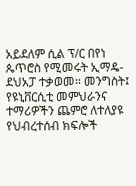አይደለም ሲል ፕ/ር በየነ ጴጥሮስ የሚመሩት ኢማዴ-ደህአፓ ተቃወመ፡፡ መንግስት፤ የዩኒቨርሲቲ መምህራንና ተማሪዎችን ጨምሮ ለተለያዩ የህብረተሰብ ክፍሎች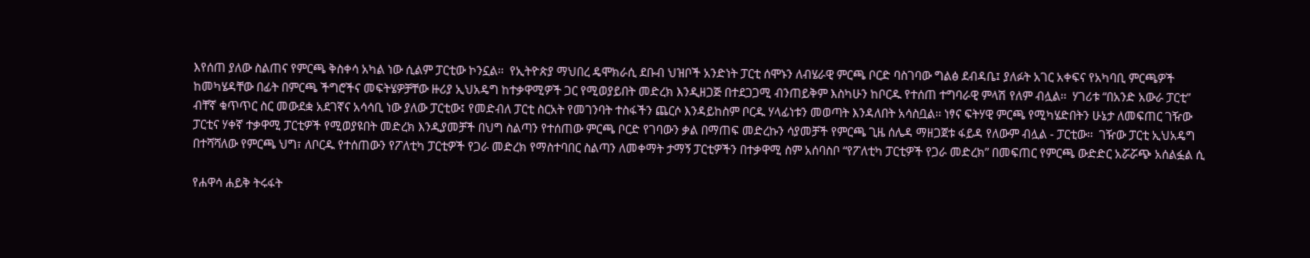እየሰጠ ያለው ስልጠና የምርጫ ቅስቀሳ አካል ነው ሲልም ፓርቲው ኮንኗል፡፡  የኢትዮጵያ ማህበረ ዴሞክራሲ ደቡብ ህዝቦች አንድነት ፓርቲ ሰሞኑን ለብሄራዊ ምርጫ ቦርድ ባስገባው ግልፅ ደብዳቤ፤ ያለፉት አገር አቀፍና የአካባቢ ምርጫዎች ከመካሄዳቸው በፊት በምርጫ ችግሮችና መፍትሄዎቻቸው ዙሪያ ኢህአዴግ ከተቃዋሚዎች ጋር የሚወያይበት መድረክ እንዲዘጋጅ በተደጋጋሚ ብንጠይቅም እስካሁን ከቦርዱ የተሰጠ ተግባራዊ ምላሽ የለም ብሏል፡፡  ሃገሪቱ “በአንድ አውራ ፓርቲ” ብቸኛ ቁጥጥር ስር መውደቋ አደገኛና አሳሳቢ ነው ያለው ፓርቲው፤ የመድብለ ፓርቲ ስርአት የመገንባት ተስፋችን ጨርሶ እንዳይከስም ቦርዱ ሃላፊነቱን መወጣት እንዳለበት አሳስቧል፡፡ ነፃና ፍትሃዊ ምርጫ የሚካሄድበትን ሁኔታ ለመፍጠር ገዥው ፓርቲና ሃቀኛ ተቃዋሚ ፓርቲዎች የሚወያዩበት መድረክ እንዲያመቻች በህግ ስልጣን የተሰጠው ምርጫ ቦርድ የገባውን ቃል በማጠፍ መድረኩን ሳያመቻች የምርጫ ጊዜ ሰሌዳ ማዘጋጀቱ ፋይዳ የለውም ብሏል - ፓርቲው፡፡  ገዥው ፓርቲ ኢህአዴግ በተሻሻለው የምርጫ ህግ፣ ለቦርዱ የተሰጠውን የፖለቲካ ፓርቲዎች የጋራ መድረክ የማስተባበር ስልጣን ለመቀማት ታማኝ ፓርቲዎችን በተቃዋሚ ስም አሰባስቦ “የፖለቲካ ፓርቲዎች የጋራ መድረክ” በመፍጠር የምርጫ ውድድር አሯሯጭ አሰልፏል ሲ

የሐዋሳ ሐይቅ ትሩፋት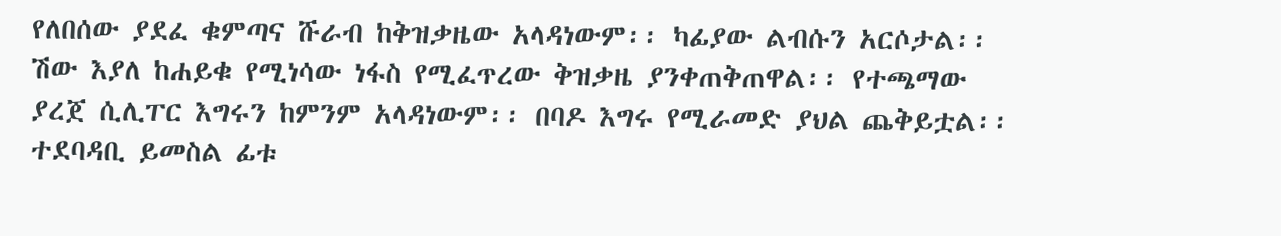የለበሰው ያደፈ ቁምጣና ሹራብ ከቅዝቃዜው አላዳነውም፡፡ ካፊያው ልብሱን አርሶታል፡፡ ሽው እያለ ከሐይቁ የሚነሳው ነፋስ የሚፈጥረው ቅዝቃዜ ያንቀጠቅጠዋል፡፡ የተጫማው ያረጀ ሲሊፐር እግሩን ከምንም አላዳነውም፡፡ በባዶ እግሩ የሚራመድ ያህል ጨቅይቷል፡፡ ተደባዳቢ ይመስል ፊቱ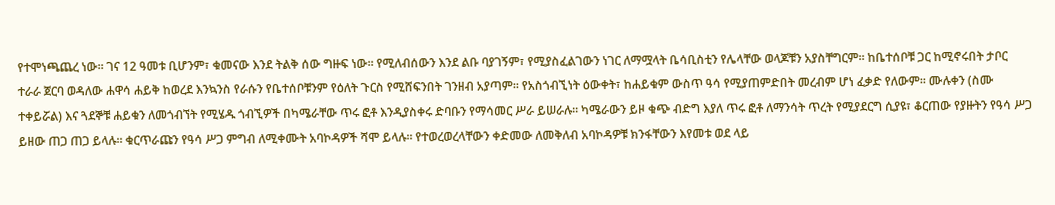የተሞነጫጨረ ነው፡፡ ገና 12 ዓመቱ ቢሆንም፣ ቁመናው እንደ ትልቅ ሰው ግዙፍ ነው፡፡ የሚለብሰውን እንደ ልቡ ባያገኝም፣ የሚያስፈልገውን ነገር ለማሟላት ቤሳቢስቲን የሌላቸው ወላጆቹን አያስቸግርም፡፡ ከቤተሰቦቹ ጋር ከሚኖሩበት ታቦር ተራራ ጀርባ ወዳለው ሐዋሳ ሐይቅ ከወረደ እንኳንስ የራሱን የቤተሰቦቹንም የዕለት ጉርስ የሚሸፍንበት ገንዘብ አያጣም፡፡ የአስጎብኚነት ዕውቀት፣ ከሐይቁም ውስጥ ዓሳ የሚያጠምድበት መረብም ሆነ ፈቃድ የለውም፡፡ ሙሉቀን (ስሙ ተቀይሯል) እና ጓደኞቹ ሐይቁን ለመጎብኘት የሚሄዱ ጎብኚዎች በካሜራቸው ጥሩ ፎቶ እንዲያስቀሩ ድባቡን የማሳመር ሥራ ይሠራሉ፡፡ ካሜራውን ይዞ ቁጭ ብድግ እያለ ጥሩ ፎቶ ለማንሳት ጥረት የሚያደርግ ሲያዩ፣ ቆርጠው የያዙትን የዓሳ ሥጋ ይዘው ጠጋ ጠጋ ይላሉ፡፡ ቁርጥራጩን የዓሳ ሥጋ ምግብ ለሚቀሙት አባኮዳዎች ሻሞ ይላሉ፡፡ የተወረወረላቸውን ቀድመው ለመቅለብ አባኮዳዎቹ ክንፋቸውን እየመቱ ወደ ላይ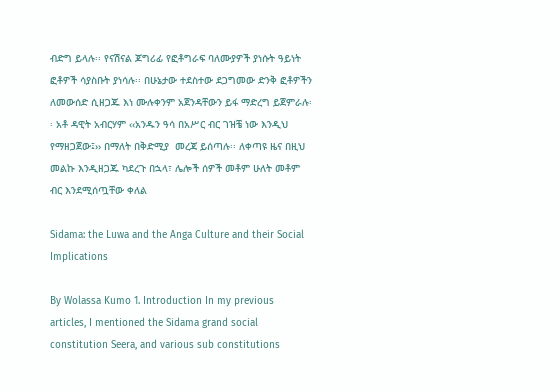ብድግ ይላሉ፡፡ የናሽናል ጆግሪፊ የፎቶግራፍ ባለሙያዎች ያነሱት ዓይነት ፎቶዎች ሳያስቡት ያነሳሉ፡፡ በሁኔታው ተደስተው ደጋግመው ድንቅ ፎቶዎችን ለመውሰድ ሲዘጋጁ እነ ሙሉቀንም አጀንዳቸውን ይፋ ማድረግ ይጀምራሉ፡፡ አቶ ዳዊት አብርሃም ‹‹አንዱን ዓሳ በአሥር ብር ገዝቼ ነው እንዲህ የማዘጋጀው፤›› በማለት በቅድሚያ  መረጃ ይሰጣሉ፡፡ ለቀጣዩ ዜና በዚህ መልኩ እንዲዘጋጁ ካደረጉ በኋላ፣ ሌሎች ሰዎች መቶም ሁለት መቶም ብር እንደሚሰጧቸው ቀለል

Sidama: the Luwa and the Anga Culture and their Social Implications

By Wolassa Kumo 1. Introduction In my previous articles, I mentioned the Sidama grand social constitution Seera, and various sub constitutions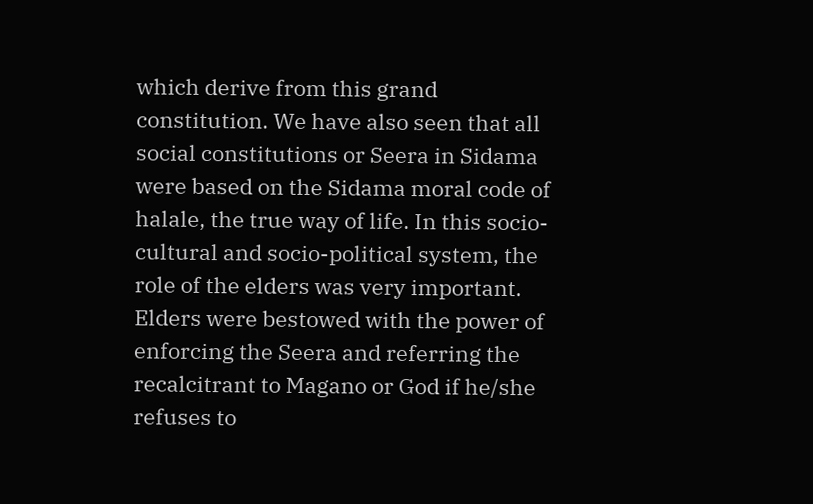which derive from this grand constitution. We have also seen that all social constitutions or Seera in Sidama were based on the Sidama moral code of halale, the true way of life. In this socio-cultural and socio-political system, the role of the elders was very important. Elders were bestowed with the power of enforcing the Seera and referring the recalcitrant to Magano or God if he/she refuses to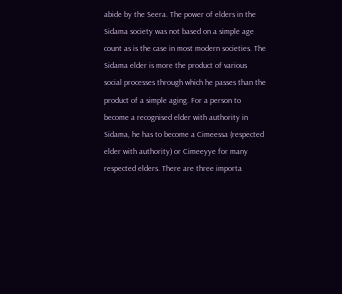abide by the Seera. The power of elders in the Sidama society was not based on a simple age count as is the case in most modern societies. The Sidama elder is more the product of various social processes through which he passes than the product of a simple aging. For a person to become a recognised elder with authority in Sidama, he has to become a Cimeessa (respected elder with authority) or Cimeeyye for many respected elders. There are three importa